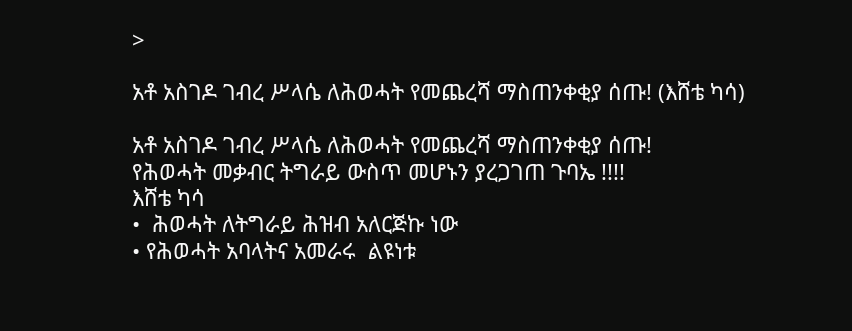>

አቶ አስገዶ ገብረ ሥላሴ ለሕወሓት የመጨረሻ ማስጠንቀቂያ ሰጡ! (እሸቴ ካሳ)

አቶ አስገዶ ገብረ ሥላሴ ለሕወሓት የመጨረሻ ማስጠንቀቂያ ሰጡ!
የሕወሓት መቃብር ትግራይ ውስጥ መሆኑን ያረጋገጠ ጉባኤ !!!!
እሸቴ ካሳ
•  ሕወሓት ለትግራይ ሕዝብ አለርጅኩ ነው
• የሕወሓት አባላትና አመራሩ  ልዩነቱ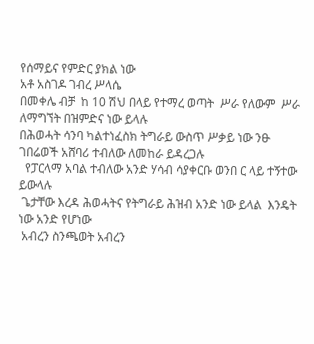የሰማይና የምድር ያክል ነው
አቶ አስገዶ ገብረ ሥላሴ
በመቀሌ ብቻ  ከ 10 ሽህ በላይ የተማረ ወጣት  ሥራ የለውም  ሥራ ለማግኘት በዝምድና ነው ይላሉ
በሕወሓት ሳንባ ካልተነፈስክ ትግራይ ውስጥ ሥቃይ ነው ንፁ ገበሬወች አሸባሪ ተብለው ለመከራ ይዳረጋሉ
  የፓርላማ አባል ተብለው አንድ ሃሳብ ሳያቀርቡ ወንበ ር ላይ ተኝተው ይውላሉ
 ጌታቸው እረዳ ሕወሓትና የትግራይ ሕዝብ አንድ ነው ይላል  እንዴት ነው አንድ የሆነው
 አብረን ስንጫወት አብረን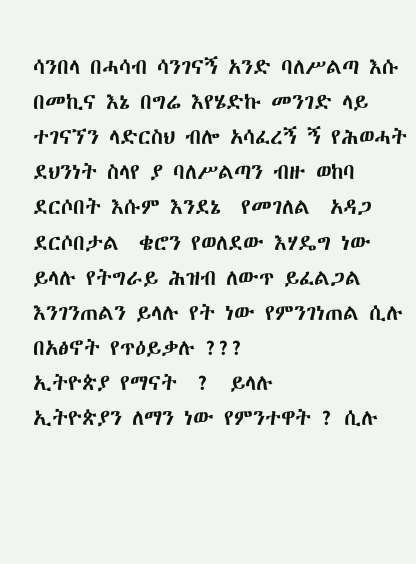ሳንበላ በሓሳብ ሳንገናኝ አንድ ባለሥልጣ እሱ በመኪና እኔ በግሬ እየሄድኩ መንገድ ላይ ተገናኘን ላድርስህ ብሎ አሳፈረኝ ኝ የሕወሓት ደህንነት ስላየ ያ ባለሥልጣን ብዙ ወከባ ደርሶበት እሱም እንደኔ  የመገለል  አዳጋ ደርሶበታል  ቄሮን የወለደው እሃዴግ ነው ይላሉ የትግራይ ሕዝብ ለውጥ ይፈልጋል
እንገንጠልን ይላሉ የት ነው የምንገነጠል ሲሉ በአፅኖት የጥዕይቃሉ ???
ኢትዮጵያ የማናት  ?  ይላሉ
ኢትዮጵያን ለማን ነው የምንተዋት ? ሲሉ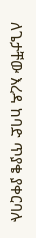ለጌታቸው እረዳ ከባድ ጥያቄ ያቀርባሉ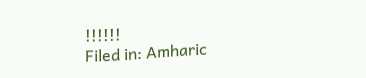!!!!!!
Filed in: Amharic